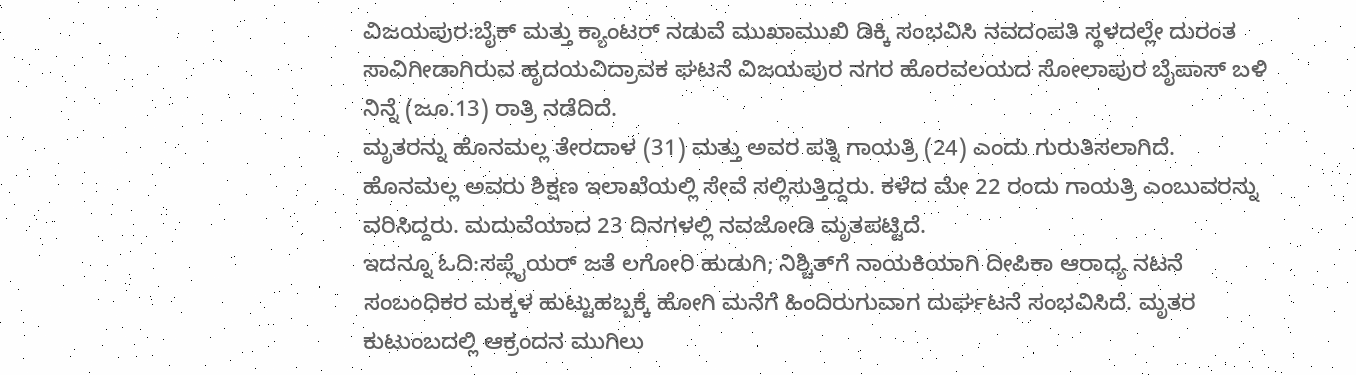ವಿಜಯಪುರ:ಬೈಕ್ ಮತ್ತು ಕ್ಯಾಂಟರ್ ನಡುವೆ ಮುಖಾಮುಖಿ ಡಿಕ್ಕಿ ಸಂಭವಿಸಿ ನವದಂಪತಿ ಸ್ಥಳದಲ್ಲೇ ದುರಂತ ಸಾವಿಗೀಡಾಗಿರುವ ಹೃದಯವಿದ್ರಾವಕ ಘಟನೆ ವಿಜಯಪುರ ನಗರ ಹೊರವಲಯದ ಸೋಲಾಪುರ ಬೈಪಾಸ್ ಬಳಿ ನಿನ್ನೆ (ಜೂ.13) ರಾತ್ರಿ ನಡೆದಿದೆ.
ಮೃತರನ್ನು ಹೊನಮಲ್ಲ ತೇರದಾಳ (31) ಮತ್ತು ಅವರ ಪತ್ನಿ ಗಾಯತ್ರಿ (24) ಎಂದು ಗುರುತಿಸಲಾಗಿದೆ. ಹೊನಮಲ್ಲ ಅವರು ಶಿಕ್ಷಣ ಇಲಾಖೆಯಲ್ಲಿ ಸೇವೆ ಸಲ್ಲಿಸುತ್ತಿದ್ದರು. ಕಳೆದ ಮೇ 22 ರಂದು ಗಾಯತ್ರಿ ಎಂಬುವರನ್ನು ವರಿಸಿದ್ದರು. ಮದುವೆಯಾದ 23 ದಿನಗಳಲ್ಲಿ ನವಜೋಡಿ ಮೃತಪಟ್ಟಿದೆ.
ಇದನ್ನೂ ಓದಿ:ಸಪ್ಲೈಯರ್ ಜತೆ ಲಗೋರಿ ಹುಡುಗಿ; ನಿಶ್ಚಿತ್‌ಗೆ ನಾಯಕಿಯಾಗಿ ದೀಪಿಕಾ ಆರಾಧ್ಯ ನಟನೆ
ಸಂಬಂಧಿಕರ ಮಕ್ಕಳ ಹುಟ್ಟುಹಬ್ಬಕ್ಕೆ ಹೋಗಿ ಮನೆಗೆ ಹಿಂದಿರುಗುವಾಗ ದುರ್ಘಟನೆ ಸಂಭವಿಸಿದೆ. ಮೃತರ ಕುಟುಂಬದಲ್ಲಿ ಆಕ್ರಂದನ ಮುಗಿಲು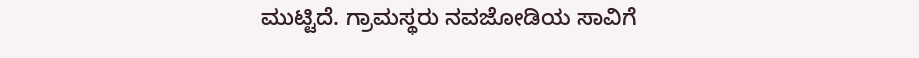ಮುಟ್ಟಿದೆ. ಗ್ರಾಮಸ್ಥರು ನವಜೋಡಿಯ ಸಾವಿಗೆ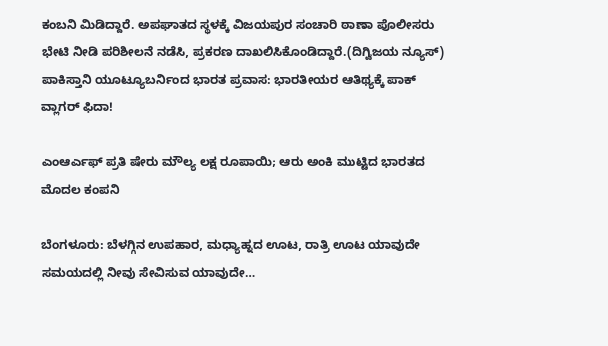ಕಂಬನಿ ಮಿಡಿದ್ದಾರೆ. ಅಪಘಾತದ ಸ್ಥಳಕ್ಕೆ ವಿಜಯಪುರ ಸಂಚಾರಿ ಠಾಣಾ ಪೊಲೀಸರು ಭೇಟಿ ನೀಡಿ ಪರಿಶೀಲನೆ ನಡೆಸಿ, ಪ್ರಕರಣ ದಾಖಲಿಸಿಕೊಂಡಿದ್ದಾರೆ.(ದಿಗ್ವಿಜಯ ನ್ಯೂಸ್)
ಪಾಕಿಸ್ತಾನಿ ಯೂಟ್ಯೂಬರ್ನಿಂದ ಭಾರತ ಪ್ರವಾಸ: ಭಾರತೀಯರ ಆತಿಥ್ಯಕ್ಕೆ ಪಾಕ್ ವ್ಲಾಗರ್ ಫಿದಾ!

ಎಂಆರ್ಎಫ್ ಪ್ರತಿ ಷೇರು ಮೌಲ್ಯ ಲಕ್ಷ ರೂಪಾಯಿ; ಆರು ಅಂಕಿ ಮುಟ್ಟಿದ ಭಾರತದ ಮೊದಲ ಕಂಪನಿ

ಬೆಂಗಳೂರು: ಬೆಳಗ್ಗಿನ ಉಪಹಾರ, ಮಧ್ಯಾಹ್ನದ ಊಟ, ರಾತ್ರಿ ಊಟ ಯಾವುದೇ ಸಮಯದಲ್ಲಿ ನೀವು ಸೇವಿಸುವ ಯಾವುದೇ…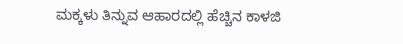ಮಕ್ಕಳು ತಿನ್ನುವ ಆಹಾರದಲ್ಲಿ ಹೆಚ್ಚಿನ ಕಾಳಜಿ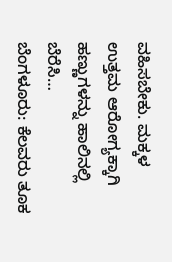ವಹಿಸಬೇಕು. ಮಕ್ಕಳ ಉತ್ತಮ ಆರೋಗ್ಯಕ್ಕಾಗಿ ಹಣ್ಣುಗಳನ್ನು ಹಾಲಿನಲ್ಲಿ ಬೆರೆಸಿ…
ಬೆಂಗಳೂರು: ಕೆಲವರು ತೂಕ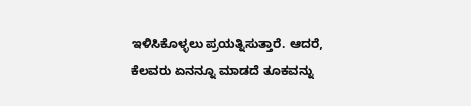ಇಳಿಸಿಕೊಳ್ಳಲು ಪ್ರಯತ್ನಿಸುತ್ತಾರೆ. ಆದರೆ, ಕೆಲವರು ಏನನ್ನೂ ಮಾಡದೆ ತೂಕವನ್ನು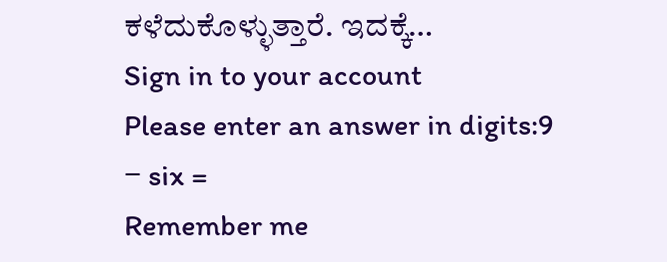ಕಳೆದುಕೊಳ್ಳುತ್ತಾರೆ. ಇದಕ್ಕೆ…
Sign in to your account
Please enter an answer in digits:9 − six =
Remember me